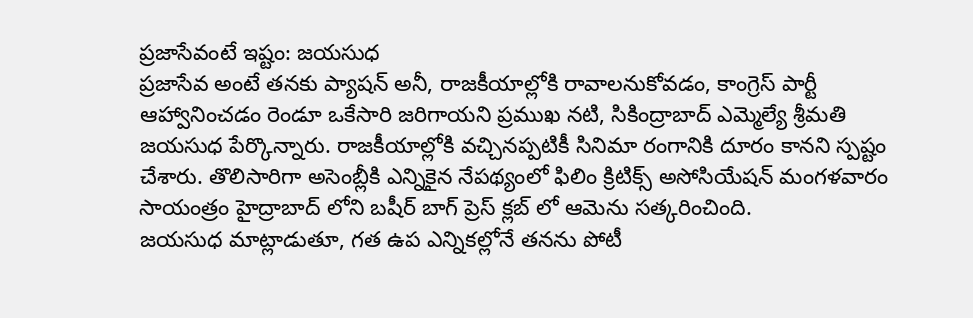ప్రజాసేవంటే ఇష్టం: జయసుధ
ప్రజాసేవ అంటే తనకు ప్యాషన్ అనీ, రాజకీయాల్లోకి రావాలనుకోవడం, కాంగ్రెస్ పార్టీ ఆహ్వానించడం రెండూ ఒకేసారి జరిగాయని ప్రముఖ నటి, సికింద్రాబాద్ ఎమ్మెల్యే శ్రీమతి జయసుధ పేర్కొన్నారు. రాజకీయాల్లోకి వచ్చినప్పటికీ సినిమా రంగానికి దూరం కానని స్పష్టం చేశారు. తొలిసారిగా అసెంబ్లీకి ఎన్నికైన నేపథ్యంలో ఫిలిం క్రిటిక్స్ అసోసియేషన్ మంగళవారం సాయంత్రం హైద్రాబాద్ లోని బషీర్ బాగ్ ప్రెస్ క్లబ్ లో ఆమెను సత్కరించింది.
జయసుధ మాట్లాడుతూ, గత ఉప ఎన్నికల్లోనే తనను పోటీ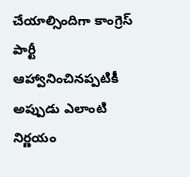చేయాల్సిందిగా కాంగ్రెస్ పార్టీ ఆహ్వానించినప్పటికీ అప్పుడు ఎలాంటి నిర్ణయం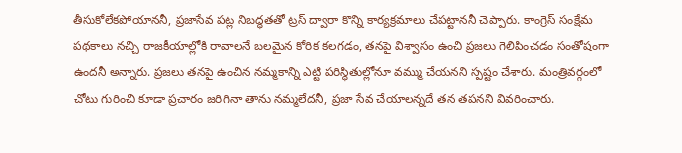తీసుకోలేకపోయాననీ, ప్రజాసేవ పట్ల నిబద్ధతతో ట్రస్ ద్వారా కొన్ని కార్యక్రమాలు చేపట్టాననీ చెప్పారు. కాంగ్రెస్ సంక్షేమ పథకాలు నచ్చి రాజకీయాల్లోకి రావాలనే బలమైన కోరిక కలగడం, తనపై విశ్వాసం ఉంచి ప్రజలు గెలిపించడం సంతోషంగా ఉందనీ అన్నారు. ప్రజలు తనపై ఉంచిన నమ్మకాన్ని ఎట్టి పరిస్థితుల్లోనూ వమ్ము చేయనని స్పష్టం చేశారు. మంత్రివర్గంలో చోటు గురించి కూడా ప్రచారం జరిగినా తాను నమ్మలేదనీ, ప్రజా సేవ చేయాలన్నదే తన తపనని వివరించారు.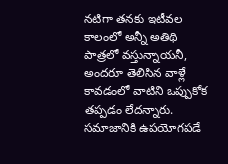నటిగా తనకు ఇటీవల కాలంలో అన్నీ అతిథి పాత్రలో వస్తున్నాయనీ, అందరూ తెలిసిన వాళ్లే కావడంలో వాటిని ఒప్పుకోక తప్పడం లేదన్నారు. సమాజానికి ఉపయోగపడే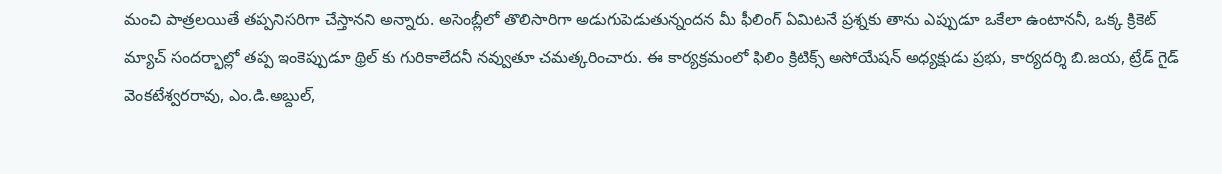మంచి పాత్రలయితే తప్పనిసరిగా చేస్తానని అన్నారు. అసెంబ్లీలో తొలిసారిగా అడుగుపెడుతున్నందన మీ ఫీలింగ్ ఏమిటనే ప్రశ్నకు తాను ఎప్పుడూ ఒకేలా ఉంటాననీ, ఒక్క క్రికెట్ మ్యాచ్ సందర్భాల్లో తప్ప ఇంకెప్పుడూ థ్రిల్ కు గురికాలేదనీ నవ్వుతూ చమత్కరించారు. ఈ కార్యక్రమంలో ఫిలిం క్రిటిక్స్ అసోయేషన్ అధ్యక్షుడు ప్రభు, కార్యదర్శి బి.జయ, ట్రేడ్ గైడ్ వెంకటేశ్వరరావు, ఎం.డి.అబ్దుల్,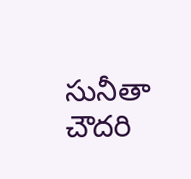సునీతా చౌదరి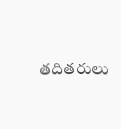తదితరులు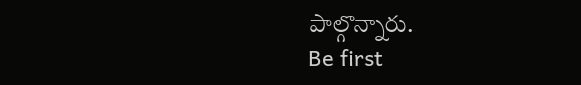పాల్గొన్నారు.
Be first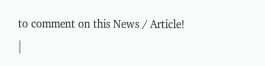to comment on this News / Article!
|